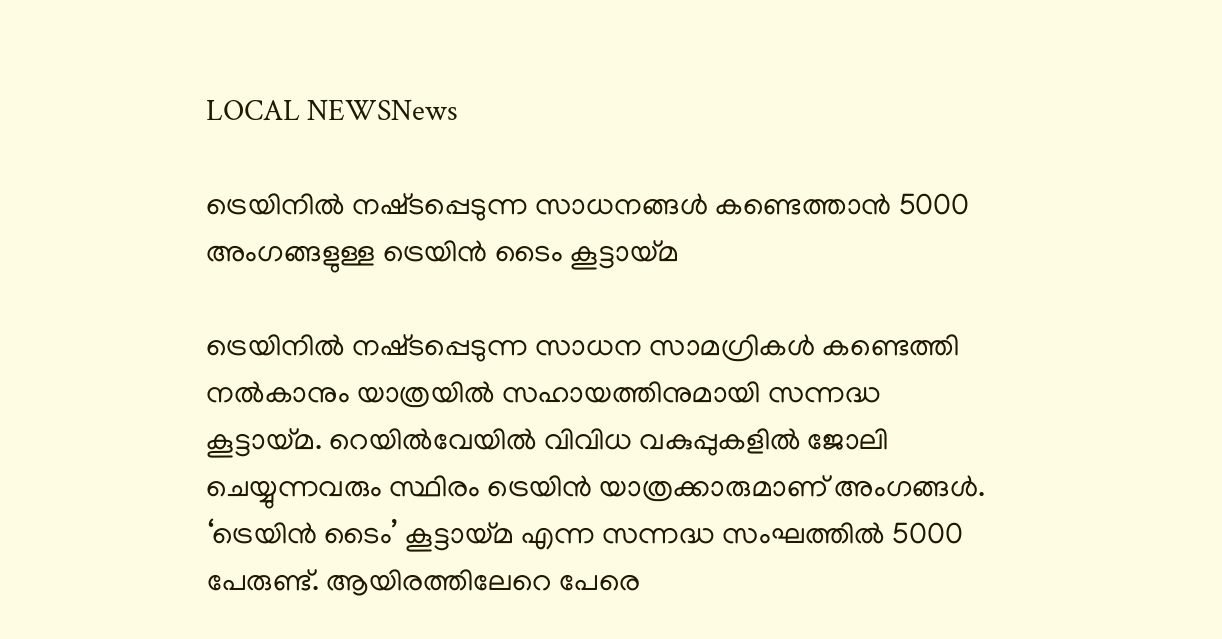LOCAL NEWSNews

ട്രെയിനിൽ നഷ്‌ടപ്പെടുന്ന സാധനങ്ങൾ കണ്ടെത്താൻ 5000 അംഗങ്ങളുള്ള ട്രെയിൻ ടൈം കൂട്ടായ്മ

ട്രെയിനിൽ നഷ്‌ടപ്പെടുന്ന സാധന സാമഗ്രികൾ കണ്ടെത്തി നൽകാനും യാത്രയിൽ സഹായത്തിനുമായി സന്നദ്ധ കൂട്ടായ്‌മ. റെയിൽവേയിൽ വിവിധ വകുപ്പുകളിൽ ജോലി ചെയ്യുന്നവരും സ്ഥിരം ട്രെയിൻ യാത്രക്കാരുമാണ് അംഗങ്ങൾ. ‘ട്രെയിൻ ടൈം’ കൂട്ടായ്‌മ എന്ന സന്നദ്ധ സംഘത്തിൽ 5000 പേരുണ്ട്. ആയിരത്തിലേറെ പേരെ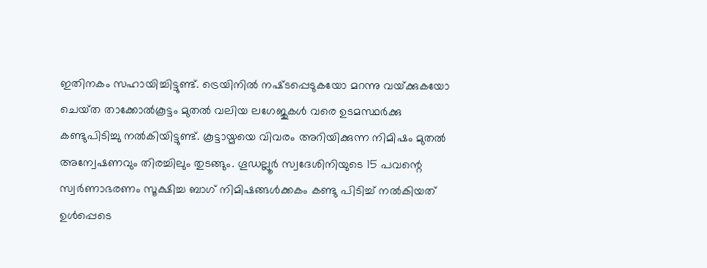ഇതിനകം സഹായിച്ചിട്ടുണ്ട്. ട്രെയിനിൽ നഷ്‌ടപ്പെടുകയോ മറന്നു വയ്‌ക്കുകയോ ചെയ്‌ത താക്കോൽകൂട്ടം മുതൽ വലിയ ലഗേജുകൾ വരെ ഉടമസ്ഥർക്കു കണ്ടുപിടിച്ചു നൽകിയിട്ടുണ്ട്. കൂട്ടായ്മയെ വിവരം അറിയിക്കുന്ന നിമിഷം മുതൽ അന്വേഷണവും തിരച്ചിലും തുടങ്ങും. ഗൂഡല്ലൂർ സ്വദേശിനിയുടെ 15 പവന്റെ സ്വർണാഭരണം സൂക്ഷിച്ച ബാഗ് നിമിഷങ്ങൾക്കകം കണ്ടു പിടിച്ച് നൽകിയത് ഉൾപ്പെടെ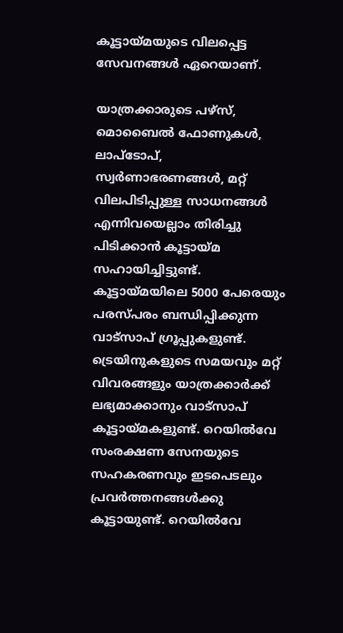കൂട്ടായ്മയുടെ വിലപ്പെട്ട സേവനങ്ങൾ ഏറെയാണ്.

യാത്രക്കാരുടെ പഴ്‌സ്, മൊബൈൽ ഫോണുകൾ, ലാപ്ടോപ്, സ്വർണാഭരണങ്ങൾ, മറ്റ് വിലപിടിപ്പുള്ള സാധനങ്ങൾ എന്നിവയെല്ലാം തിരിച്ചു പിടിക്കാൻ കൂട്ടായ്‌മ സഹായിച്ചിട്ടുണ്ട്. കൂട്ടായ്‌മയിലെ 5000 പേരെയും പരസ്‌പരം ബന്ധിപ്പിക്കുന്ന വാട്സാപ് ഗ്രൂപ്പുകളുണ്ട്. ട്രെയിനുകളുടെ സമയവും മറ്റ് വിവരങ്ങളും യാത്രക്കാർക്ക് ലഭ്യമാക്കാനും വാട്സാപ് കൂട്ടായ്മകളുണ്ട്. റെയിൽവേ സംരക്ഷണ സേനയുടെ സഹകരണവും ഇടപെടലും പ്രവർത്തനങ്ങൾക്കു കൂട്ടായുണ്ട്. റെയിൽവേ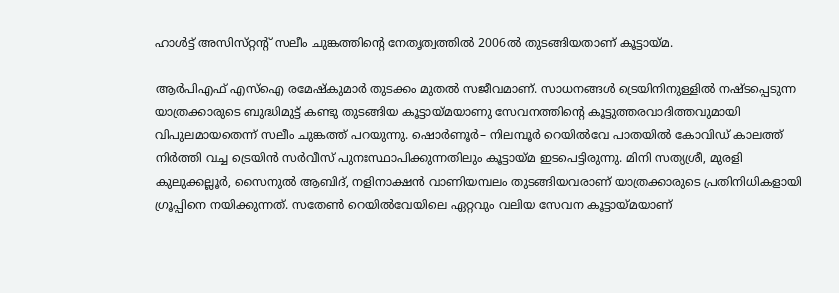ഹാൾട്ട് അസിസ്‌റ്റന്റ് സലീം ചുങ്കത്തിന്റെ നേതൃത്വത്തിൽ 2006ൽ തുടങ്ങിയതാണ് കൂട്ടായ്‌മ.

ആർപിഎഫ് എസ്‌ഐ രമേഷ്‌കുമാർ തുടക്കം മുതൽ സജീവമാണ്. സാധനങ്ങൾ ട്രെയിനിനുള്ളിൽ നഷ്ടപ്പെടുന്ന യാത്രക്കാരുടെ ബുദ്ധിമുട്ട് കണ്ടു തുടങ്ങിയ കൂട്ടായ്മയാണു സേവനത്തിന്റെ കൂട്ടുത്തരവാദിത്തവുമായി വിപുലമായതെന്ന് സലീം ചുങ്കത്ത് പറയുന്നു. ഷൊർണൂർ– നിലമ്പൂർ റെയിൽവേ പാതയിൽ കോവിഡ് കാലത്ത് നിർത്തി വച്ച ട്രെയിൻ സർവീസ് പുനഃസ്ഥാപിക്കുന്നതിലും കൂട്ടായ്മ ഇടപെട്ടിരുന്നു. മിനി സത്യശ്രീ, മുരളി കുലുക്കല്ലൂർ, സൈനുൽ ആബിദ്, നളിനാക്ഷൻ വാണിയമ്പലം തുടങ്ങിയവരാണ് യാത്രക്കാരുടെ പ്രതിനിധികളായി ഗ്രൂപ്പിനെ നയിക്കുന്നത്. സതേൺ റെയിൽവേയിലെ ഏറ്റവും വലിയ സേവന കൂട്ടായ്മയാണ്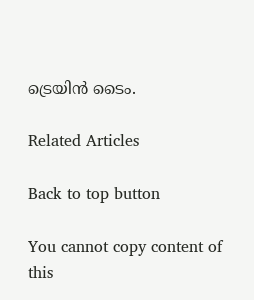ട്രെയിൻ ടൈം.

Related Articles

Back to top button

You cannot copy content of this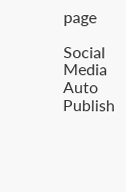page

Social Media Auto Publish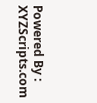Powered By : XYZScripts.com